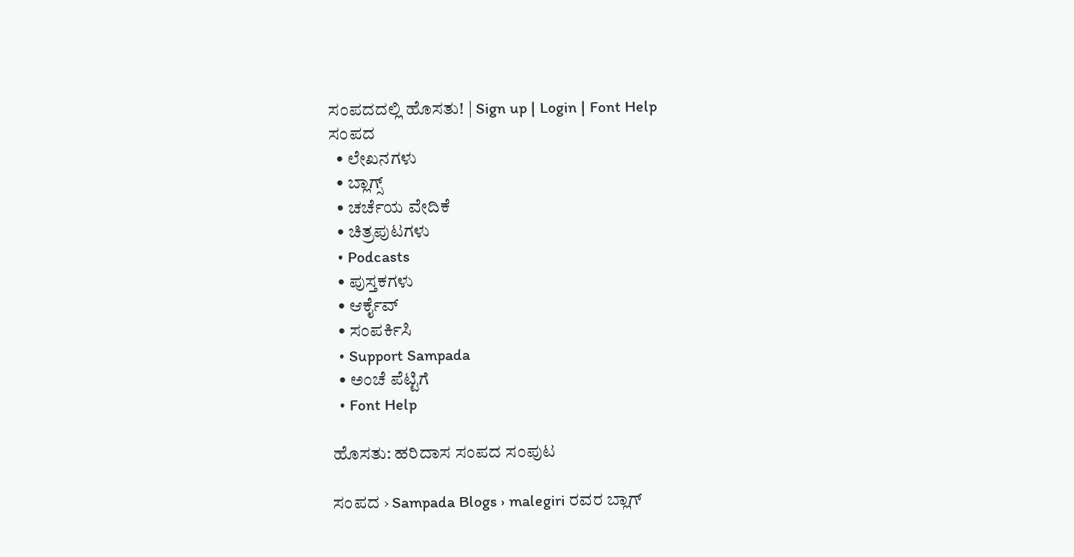ಸಂಪದದಲ್ಲಿ ಹೊಸತು! | Sign up | Login | Font Help
ಸಂಪದ
  • ಲೇಖನಗಳು
  • ಬ್ಲಾಗ್ಸ್
  • ಚರ್ಚೆಯ ವೇದಿಕೆ
  • ಚಿತ್ರಪುಟಗಳು
  • Podcasts
  • ಪುಸ್ತಕಗಳು
  • ಆರ್ಕೈವ್
  • ಸಂಪರ್ಕಿಸಿ
  • Support Sampada
  • ಅಂಚೆ ಪೆಟ್ಟಿಗೆ
  • Font Help

ಹೊಸತು: ಹರಿದಾಸ ಸಂಪದ ಸಂಪುಟ

ಸಂಪದ › Sampada Blogs › malegiri ರವರ ಬ್ಲಾಗ್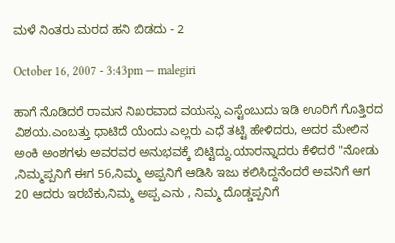ಮಳೆ ನಿಂತರು ಮರದ ಹನಿ ಬಿಡದು - 2

October 16, 2007 - 3:43pm — malegiri

ಹಾಗೆ ನೊಡಿದರೆ ರಾಮನ ನಿಖರವಾದ ವಯಸ್ಸು ಎಸ್ಟೆಂಬುದು ಇಡಿ ಊರಿಗೆ ಗೊತ್ತಿರದ ವಿಶಯ.ಎಂಬತ್ತು ಧಾಟಿದೆ ಯೆಂದು ಎಲ್ಲರು ಎಧೆ ತಟ್ಟಿ ಹೇಳಿದರು, ಅದರ ಮೇಲಿನ ಅಂಕಿ ಅಂಶಗಳು ಅವರವರ ಅನುಭವಕ್ಕೆ ಬಿಟ್ಟಿದ್ದು.ಯಾರನ್ನಾದರು ಕೆಳಿದರೆ "ನೋಡು ,ನಿಮ್ಮಪ್ಪನಿಗೆ ಈಗ 56,ನಿಮ್ಮ ಅಪ್ಪನಿಗೆ ಆಡಿಸಿ ಇಜು ಕಲಿಸಿದ್ದನೆಂದರೆ ಅವನಿಗೆ ಆಗ 20 ಆದರು ಇರಬೆಕು,ನಿಮ್ಮ ಅಪ್ಪ ಎನು , ನಿಮ್ಮ ದೊಡ್ಡಪ್ಪನಿಗೆ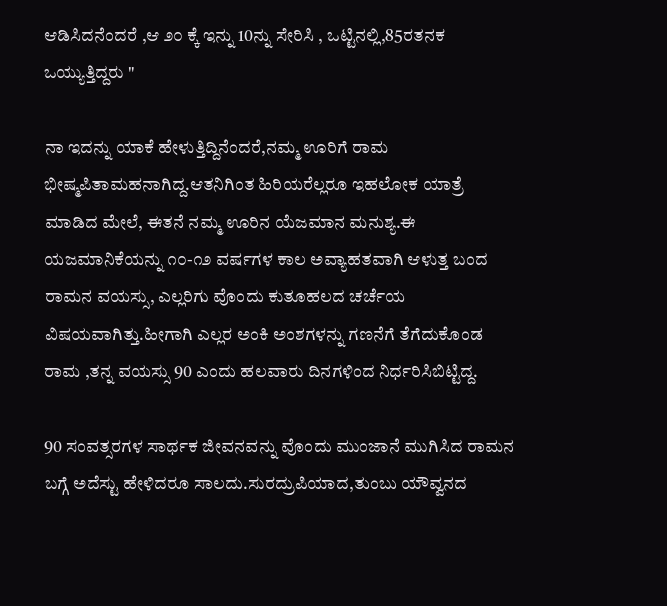ಆಡಿಸಿದನೆಂದರೆ ,ಆ ೨೦ ಕ್ಕೆ ಇನ್ನು 10ನ್ನು ಸೇರಿಸಿ , ಒಟ್ಟಿನಲ್ಲಿ,85ರತನಕ ಒಯ್ಯುತ್ತಿದ್ದರು "

ನಾ ಇದನ್ನು ಯಾಕೆ ಹೇಳುತ್ತಿದ್ದಿನೆಂದರೆ,ನಮ್ಮ ಊರಿಗೆ ರಾಮ ಭೀಷ್ಮಪಿತಾಮಹನಾಗಿದ್ದ.ಆತನಿಗಿಂತ ಹಿರಿಯರೆಲ್ಲರೂ ಇಹಲೋಕ ಯಾತ್ರೆ ಮಾಡಿದ ಮೇಲೆ, ಈತನೆ ನಮ್ಮ ಊರಿನ ಯೆಜಮಾನ ಮನುಶ್ಯ.ಈ ಯಜಮಾನಿಕೆಯನ್ನು ೧೦-೧೨ ವರ್ಷಗಳ ಕಾಲ ಅವ್ಯಾಹತವಾಗಿ ಆಳುತ್ತ ಬಂದ ರಾಮನ ವಯಸ್ಸು, ಎಲ್ಲರಿಗು ವೊಂದು ಕುತೂಹಲದ ಚರ್ಚೆಯ ವಿಷಯವಾಗಿತ್ತು.ಹೀಗಾಗಿ ಎಲ್ಲರ ಅಂಕಿ ಅಂಶಗಳನ್ನು ಗಣನೆಗೆ ತೆಗೆದುಕೊಂಡ ರಾಮ ,ತನ್ನ ವಯಸ್ಸು 90 ಎಂದು ಹಲವಾರು ದಿನಗಳಿಂದ ನಿರ್ಧರಿಸಿಬಿಟ್ಟಿದ್ದ.

90 ಸಂವತ್ಸರಗಳ ಸಾರ್ಥಕ ಜೀವನವನ್ನು ವೊಂದು ಮುಂಜಾನೆ ಮುಗಿಸಿದ ರಾಮನ ಬಗ್ಗೆ ಅದೆಸ್ಟು ಹೇಳಿದರೂ ಸಾಲದು.ಸುರದ್ರುಪಿಯಾದ,ತುಂಬು ಯೌವ್ವನದ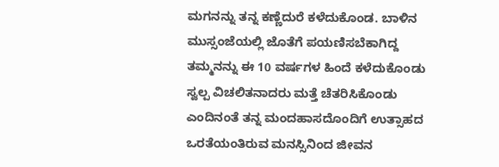ಮಗನನ್ನು ತನ್ನ ಕಣ್ಣೆದುರೆ ಕಳೆದುಕೊಂಡ. ಬಾಳಿನ ಮುಸ್ಸಂಜೆಯಲ್ಲಿ ಜೊತೆಗೆ ಪಯಣಿಸಬೆಕಾಗಿದ್ದ ತಮ್ಮನನ್ನು ಈ 10 ವರ್ಷಗಳ ಹಿಂದೆ ಕಳೆದುಕೊಂಡು ಸ್ವಲ್ಪ ವಿಚಲಿತನಾದರು ಮತ್ತೆ ಚೆತರಿಸಿಕೊಂಡು ಎಂದಿನಂತೆ ತನ್ನ ಮಂದಹಾಸದೊಂದಿಗೆ ಉತ್ಸಾಹದ ಒರತೆಯಂತಿರುವ ಮನಸ್ಸಿನಿಂದ ಜೀವನ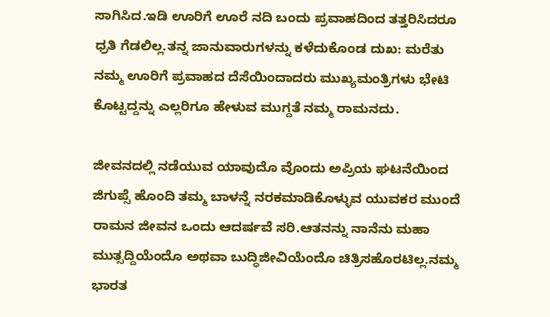ಸಾಗಿಸಿದ.ಇಡಿ ಊರಿಗೆ ಊರೆ ನದಿ ಬಂದು ಪ್ರವಾಹದಿಂದ ತತ್ತರಿಸಿದರೂ ಧ್ರತಿ ಗೆಡಲಿಲ್ಲ.ತನ್ನ ಜಾನುವಾರುಗಳನ್ನು ಕಳೆದುಕೊಂಡ ದುಖ: ಮರೆತು ನಮ್ಮ ಊರಿಗೆ ಪ್ರವಾಹದ ದೆಸೆಯಿಂದಾದರು ಮುಖ್ಯಮಂತ್ರಿಗಳು ಭೇಟಿ ಕೊಟ್ಟದ್ದನ್ನು ಎಲ್ಲರಿಗೂ ಹೇಳುವ ಮುಗ್ದತೆ ನಮ್ಮ ರಾಮನದು.

ಜೀವನದಲ್ಲಿ ನಡೆಯುವ ಯಾವುದೊ ವೊಂದು ಅಪ್ರಿಯ ಘಟನೆಯಿಂದ ಜಿಗುಪ್ಸೆ ಹೊಂದಿ ತಮ್ಮ ಬಾಳನ್ನೆ ನರಕಮಾಡಿಕೊಳ್ಳುವ ಯುವಕರ ಮುಂದೆ ರಾಮನ ಜೀವನ ಒಂದು ಆದರ್ಷವೆ ಸರಿ.ಆತನನ್ನು ನಾನೆನು ಮಹಾ ಮುತ್ಸದ್ದಿಯೆಂದೊ ಅಥವಾ ಬುದ್ಧಿಜೀವಿಯೆಂದೊ ಚಿತ್ರಿಸಹೊರಟಿಲ್ಲ.ನಮ್ಮ ಭಾರತ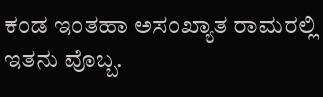ಕಂಡ ಇಂತಹಾ ಅಸಂಖ್ಯಾತ ರಾಮರಲ್ಲಿ ಇತನು ವೊಬ್ಬ.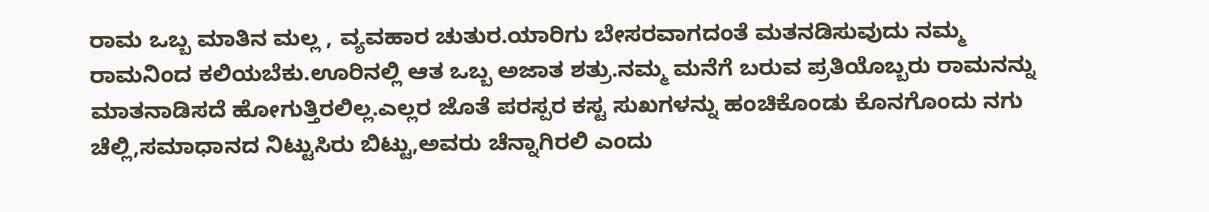ರಾಮ ಒಬ್ಬ ಮಾತಿನ ಮಲ್ಲ , ವ್ಯವಹಾರ ಚುತುರ.ಯಾರಿಗು ಬೇಸರವಾಗದಂತೆ ಮತನಡಿಸುವುದು ನಮ್ಮ ರಾಮನಿಂದ ಕಲಿಯಬೆಕು.ಊರಿನಲ್ಲಿ ಆತ ಒಬ್ಬ ಅಜಾತ ಶತ್ರು.ನಮ್ಮ ಮನೆಗೆ ಬರುವ ಪ್ರತಿಯೊಬ್ಬರು ರಾಮನನ್ನು ಮಾತನಾಡಿಸದೆ ಹೋಗುತ್ತಿರಲಿಲ್ಲ.ಎಲ್ಲರ ಜೊತೆ ಪರಸ್ಪರ ಕಸ್ಟ ಸುಖಗಳನ್ನು ಹಂಚಿಕೊಂಡು ಕೊನಗೊಂದು ನಗು ಚೆಲ್ಲಿ,ಸಮಾಧಾನದ ನಿಟ್ಟುಸಿರು ಬಿಟ್ಟು,ಅವರು ಚೆನ್ನಾಗಿರಲಿ ಎಂದು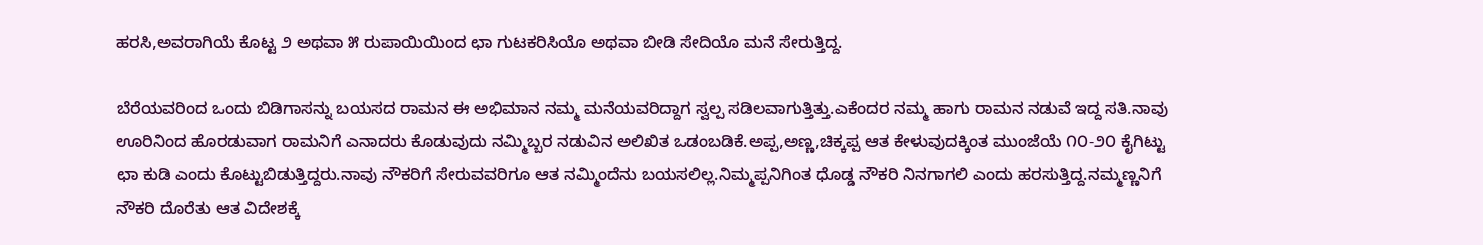ಹರಸಿ,ಅವರಾಗಿಯೆ ಕೊಟ್ಟ ೨ ಅಥವಾ ೫ ರುಪಾಯಿಯಿಂದ ಛಾ ಗುಟಕರಿಸಿಯೊ ಅಥವಾ ಬೀಡಿ ಸೇದಿಯೊ ಮನೆ ಸೇರುತ್ತಿದ್ದ.

ಬೆರೆಯವರಿಂದ ಒಂದು ಬಿಡಿಗಾಸನ್ನು ಬಯಸದ ರಾಮನ ಈ ಅಭಿಮಾನ ನಮ್ಮ ಮನೆಯವರಿದ್ದಾಗ ಸ್ವಲ್ಪ ಸಡಿಲವಾಗುತ್ತಿತ್ತು.ಎಕೆಂದರ ನಮ್ಮ ಹಾಗು ರಾಮನ ನಡುವೆ ಇದ್ದ ಸತಿ.ನಾವು ಊರಿನಿಂದ ಹೊರಡುವಾಗ ರಾಮನಿಗೆ ಎನಾದರು ಕೊಡುವುದು ನಮ್ಮಿಬ್ಬರ ನಡುವಿನ ಅಲಿಖಿತ ಒಡಂಬಡಿಕೆ.ಅಪ್ಪ,ಅಣ್ಣ,ಚಿಕ್ಕಪ್ಪ ಆತ ಕೇಳುವುದಕ್ಕಿಂತ ಮುಂಜೆಯೆ ೧೦-೨೦ ಕೈಗಿಟ್ಟು ಛಾ ಕುಡಿ ಎಂದು ಕೊಟ್ಟುಬಿಡುತ್ತಿದ್ದರು.ನಾವು ನೌಕರಿಗೆ ಸೇರುವವರಿಗೂ ಆತ ನಮ್ಮಿಂದೆನು ಬಯಸಲಿಲ್ಲ.ನಿಮ್ಮಪ್ಪನಿಗಿಂತ ಧೊಡ್ಡ ನೌಕರಿ ನಿನಗಾಗಲಿ ಎಂದು ಹರಸುತ್ತಿದ್ದ.ನಮ್ಮಣ್ಣನಿಗೆ ನೌಕರಿ ದೊರೆತು ಆತ ವಿದೇಶಕ್ಕೆ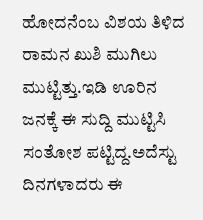ಹೋದನೆಂಬ ವಿಶಯ ತಿಳಿದ ರಾಮನ ಖುಶಿ ಮುಗಿಲು ಮುಟ್ಟಿತ್ತು.ಇಡಿ ಊರಿನ ಜನಕ್ಕೆ ಈ ಸುದ್ದಿ ಮುಟ್ಟಿಸಿ ಸಂತೋಶ ಪಟ್ಟಿದ್ದ.ಅದೆಸ್ಟು ದಿನಗಳಾದರು ಈ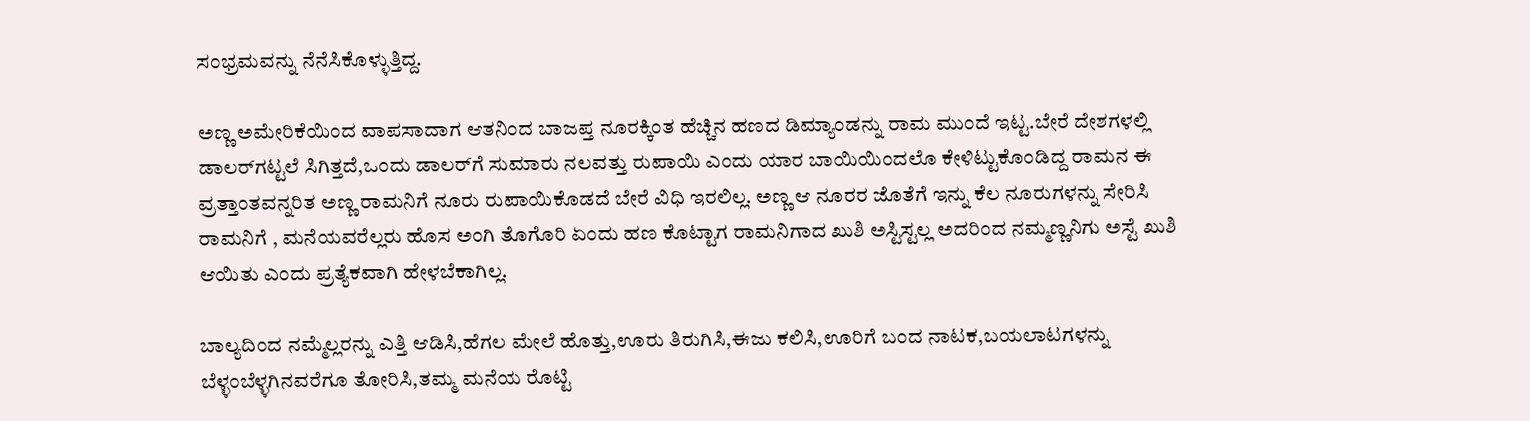ಸಂಭ್ರಮವನ್ನು ನೆನೆಸಿಕೊಳ್ಳುತ್ತಿದ್ದ.

ಅಣ್ಣ ಅಮೇರಿಕೆಯಿಂದ ವಾಪಸಾದಾಗ ಆತನಿಂದ ಬಾಜಪ್ತ ನೂರಕ್ಕಿಂತ ಹೆಚ್ಚಿನ ಹಣದ ಡಿಮ್ಯಾಂಡನ್ನು ರಾಮ ಮುಂದೆ ಇಟ್ಟ.ಬೇರೆ ದೇಶಗಳಲ್ಲಿ ಡಾಲರ್‌ಗಟ್ಟಲೆ ಸಿಗಿತ್ತದೆ,ಒಂದು ಡಾಲರ್‌ಗೆ ಸುಮಾರು ನಲವತ್ತು ರುಪಾಯಿ ಎಂದು ಯಾರ ಬಾಯಿಯಿಂದಲೊ ಕೇಳಿಟ್ಟುಕೊಂಡಿದ್ದ ರಾಮನ ಈ ವ್ರತ್ತಾಂತವನ್ನರಿತ ಅಣ್ಣ ರಾಮನಿಗೆ ನೂರು ರುಪಾಯಿಕೊಡದೆ ಬೇರೆ ವಿಧಿ ಇರಲಿಲ್ಲ. ಅಣ್ಣ ಆ ನೂರರ ಜೊತೆಗೆ ಇನ್ನು ಕೆಲ ನೂರುಗಳನ್ನು ಸೇರಿಸಿ ರಾಮನಿಗೆ , ಮನೆಯವರೆಲ್ಲರು ಹೊಸ ಅಂಗಿ ತೊಗೊರಿ ಏಂದು ಹಣ ಕೊಟ್ಟಾಗ ರಾಮನಿಗಾದ ಖುಶಿ ಅಸ್ಟಿಸ್ಟಲ್ಲ ಅದರಿಂದ ನಮ್ಮಣ್ಣನಿಗು ಅಸ್ಟೆ ಖುಶಿ ಆಯಿತು ಎಂದು ಪ್ರತ್ಯೆಕವಾಗಿ ಹೇಳಬೆಕಾಗಿಲ್ಲ.

ಬಾಲ್ಯದಿಂದ ನಮ್ಮೆಲ್ಲರನ್ನು ಎತ್ತಿ ಆಡಿಸಿ,ಹೆಗಲ ಮೇಲೆ ಹೊತ್ತು,ಊರು ತಿರುಗಿಸಿ,ಈಜು ಕಲಿಸಿ,ಊರಿಗೆ ಬಂದ ನಾಟಕ,ಬಯಲಾಟಗಳನ್ನು ಬೆಳ್ಳಂಬೆಳ್ಳಗಿನವರೆಗೂ ತೋರಿಸಿ,ತಮ್ಮ ಮನೆಯ ರೊಟ್ಟಿ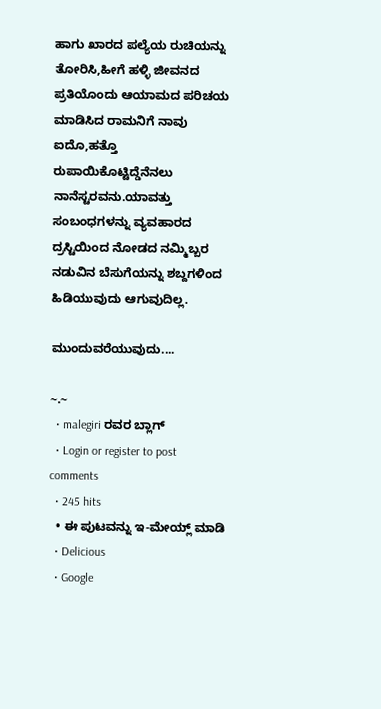ಹಾಗು ಖಾರದ ಪಲ್ಯೆಯ ರುಚಿಯನ್ನು ತೋರಿಸಿ,ಹೀಗೆ ಹಳ್ಳಿ ಜೀವನದ ಪ್ರತಿಯೊಂದು ಆಯಾಮದ ಪರಿಚಯ ಮಾಡಿಸಿದ ರಾಮನಿಗೆ ನಾವು ಐದೊ,ಹತ್ತೊ ರುಪಾಯಿಕೊಟ್ಟಿದ್ಡೆನೆನಲು ನಾನೆಸ್ಟರವನು.ಯಾವತ್ತು ಸಂಬಂಧಗಳನ್ನು ವ್ಯವಹಾರದ ದ್ರಸ್ಟಿಯಿಂದ ನೋಡದ ನಮ್ಮಿಬ್ಬರ ನಡುವಿನ ಬೆಸುಗೆಯನ್ನು ಶಬ್ದಗಳಿಂದ ಹಿಡಿಯುವುದು ಆಗುವುದಿಲ್ಲ.

ಮುಂದುವರೆಯುವುದು....

~.~
  • malegiri ರವರ ಬ್ಲಾಗ್
  • Login or register to post comments
  • 245 hits
  • ಈ ಪುಟವನ್ನು ಇ-ಮೇಯ್ಲ್ ಮಾಡಿ
  • Delicious
  • Google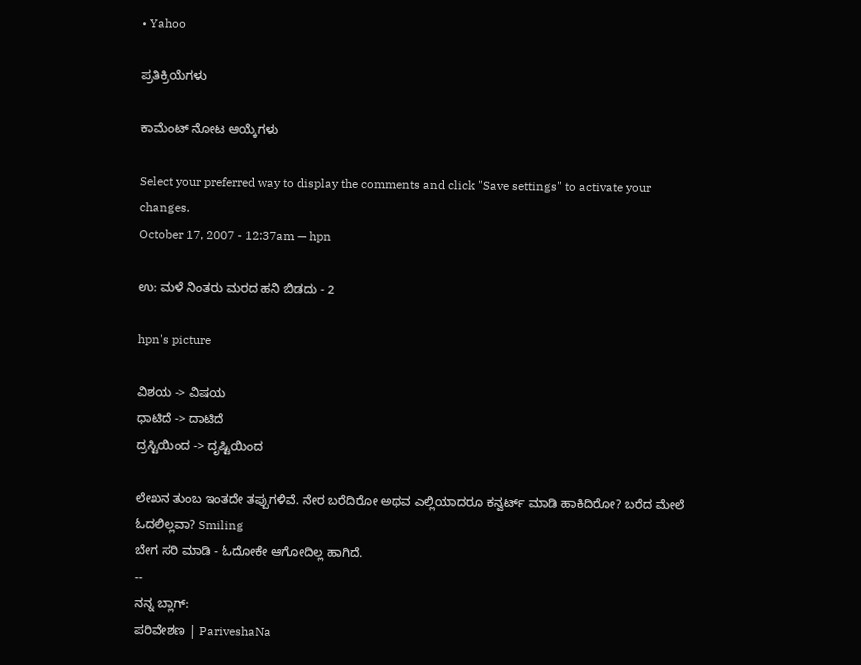• Yahoo

ಪ್ರತಿಕ್ರಿಯೆಗಳು

ಕಾಮೆಂಟ್ ನೋಟ ಆಯ್ಕೆಗಳು

Select your preferred way to display the comments and click "Save settings" to activate your changes.
October 17, 2007 - 12:37am — hpn

ಉ: ಮಳೆ ನಿಂತರು ಮರದ ಹನಿ ಬಿಡದು - 2

hpn's picture

ವಿಶಯ -> ವಿಷಯ
ಧಾಟಿದೆ -> ದಾಟಿದೆ
ದ್ರಸ್ಟಿಯಿಂದ -> ದೃಷ್ಟಿಯಿಂದ

ಲೇಖನ ತುಂಬ ಇಂತದೇ ತಪ್ಪುಗಳಿವೆ. ನೇರ ಬರೆದಿರೋ ಅಥವ ಎಲ್ಲಿಯಾದರೂ ಕನ್ವರ್ಟ್ ಮಾಡಿ ಹಾಕಿದಿರೋ? ಬರೆದ ಮೇಲೆ ಓದಲಿಲ್ಲವಾ? Smiling
ಬೇಗ ಸರಿ ಮಾಡಿ - ಓದೋಕೇ ಆಗೋದಿಲ್ಲ ಹಾಗಿದೆ.
--
ನನ್ನ ಬ್ಲಾಗ್:
ಪರಿವೇಶಣ | PariveshaNa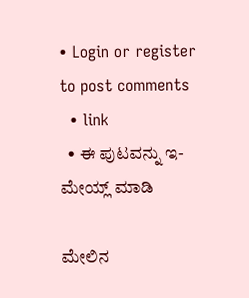• Login or register to post comments
  • link
  • ಈ ಪುಟವನ್ನು ಇ-ಮೇಯ್ಲ್ ಮಾಡಿ

ಮೇಲಿನ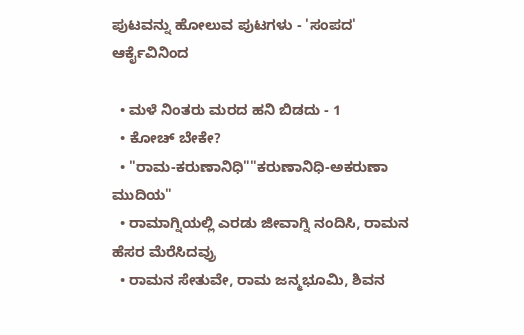ಪುಟವನ್ನು ಹೋಲುವ ಪುಟಗಳು - 'ಸಂಪದ' ಆರ್ಕೈವಿನಿಂದ

  • ಮಳೆ ನಿಂತರು ಮರದ ಹನಿ ಬಿಡದು - 1
  • ಕೋಚ್ ಬೇಕೇ?
  • "ರಾಮ-ಕರುಣಾನಿಧಿ""ಕರುಣಾನಿಧಿ-ಅಕರುಣಾ ಮುದಿಯ"
  • ರಾಮಾಗ್ನಿಯಲ್ಲಿ ಎರಡು ಜೀವಾಗ್ನಿ ನಂದಿಸಿ, ರಾಮನ ಹೆಸರ ಮೆರೆಸಿದವ್ರು
  • ರಾಮನ ಸೇತುವೇ, ರಾಮ ಜನ್ಮಭೂಮಿ, ಶಿವನ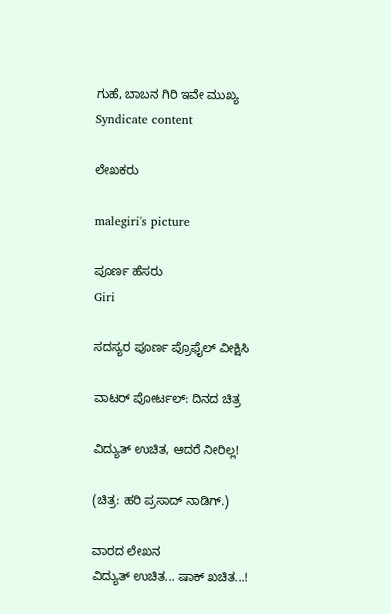ಗುಹೆ, ಬಾಬನ ಗಿರಿ ಇವೇ ಮುಖ್ಯ
Syndicate content

ಲೇಖಕರು

malegiri's picture

ಪೂರ್ಣ ಹೆಸರು
Giri

ಸದಸ್ಯರ ಪೂರ್ಣ ಪ್ರೊಫೈಲ್ ವೀಕ್ಷಿಸಿ

ವಾಟರ್ ಪೋರ್ಟಲ್: ದಿನದ ಚಿತ್ರ

ವಿದ್ಯುತ್ ಉಚಿತ, ಆದರೆ ನೀರಿಲ್ಲ!

(ಚಿತ್ರ: ಹರಿ ಪ್ರಸಾದ್ ನಾಡಿಗ್.)

ವಾರದ ಲೇಖನ
ವಿದ್ಯುತ್ ಉಚಿತ... ಷಾಕ್ ಖಚಿತ...!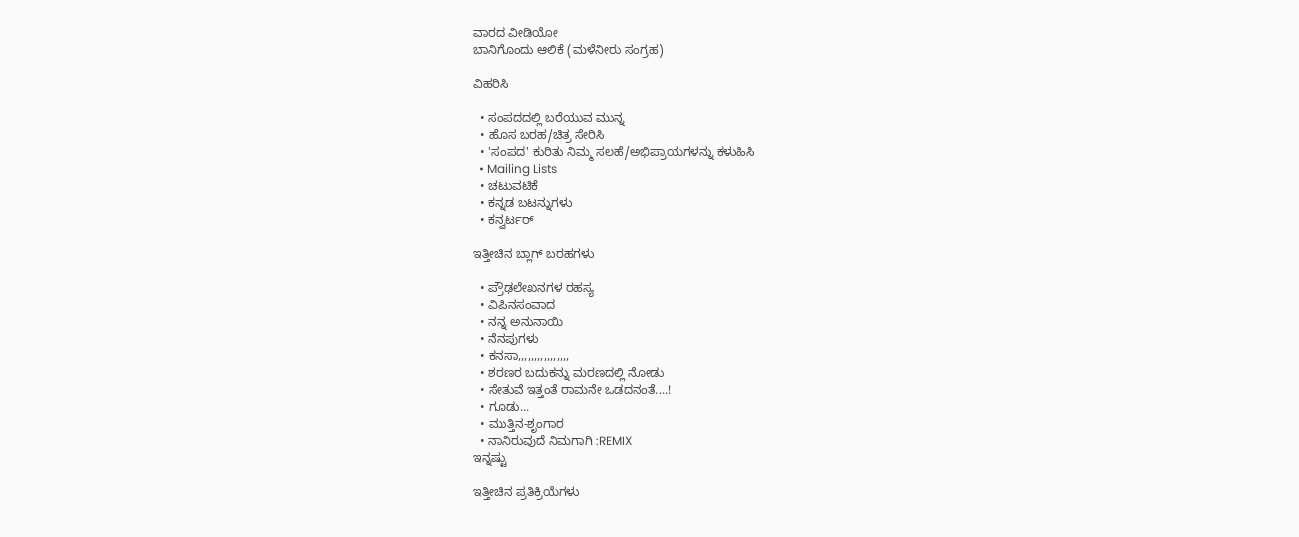ವಾರದ ವೀಡಿಯೋ
ಬಾನಿಗೊಂದು ಆಲಿಕೆ (ಮಳೆನೀರು ಸಂಗ್ರಹ)

ವಿಹರಿಸಿ

  • ಸಂಪದದಲ್ಲಿ ಬರೆಯುವ ಮುನ್ನ
  • ಹೊಸ ಬರಹ/ಚಿತ್ರ ಸೇರಿಸಿ
  • 'ಸಂಪದ' ಕುರಿತು ನಿಮ್ಮ ಸಲಹೆ/ಅಭಿಪ್ರಾಯಗಳನ್ನು ಕಳುಹಿಸಿ
  • Mailing Lists
  • ಚಟುವಟಿಕೆ
  • ಕನ್ನಡ ಬಟನ್ನುಗಳು
  • ಕನ್ವರ್ಟರ್

ಇತ್ತೀಚಿನ ಬ್ಲಾಗ್ ಬರಹಗಳು

  • ಪ್ರೌಢಲೇಖನಗಳ ರಹಸ್ಯ
  • ವಿಪಿನಸಂವಾದ
  • ನನ್ನ ಅನುನಾಯಿ
  • ನೆನಪುಗಳು
  • ಕನಸಾ,,,,,,,,,,,,,,,,
  • ಶರಣರ ಬದುಕನ್ನು ಮರಣದಲ್ಲಿ ನೋಡು
  • ಸೇತುವೆ ಇತ್ತಂತೆ ರಾಮನೇ ಒಡದನಂತೆ....!
  • ಗೂಡು...
  • ಮುತ್ತಿನ-ಶೃಂಗಾರ
  • ನಾನಿರುವುದೆ ನಿಮಗಾಗಿ :REMIX
ಇನ್ನಷ್ಟು

ಇತ್ತೀಚಿನ ಪ್ರತಿಕ್ರಿಯೆಗಳು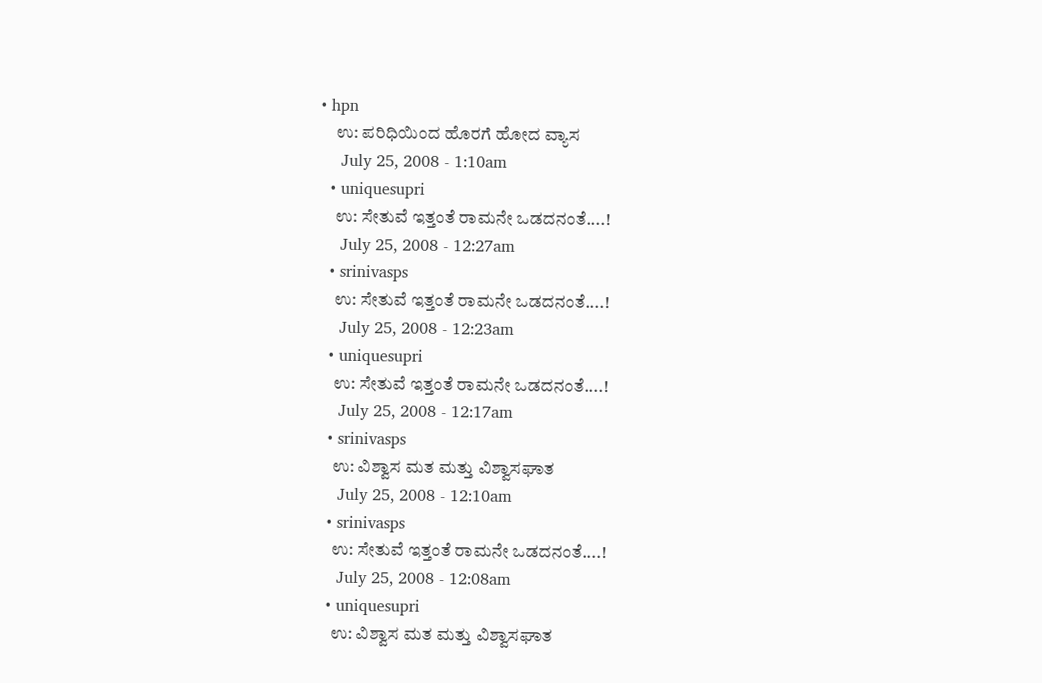• hpn
    ಉ: ಪರಿಧಿಯಿಂದ ಹೊರಗೆ ಹೋದ ವ್ಯಾಸ
    July 25, 2008 - 1:10am
  • uniquesupri
    ಉ: ಸೇತುವೆ ಇತ್ತಂತೆ ರಾಮನೇ ಒಡದನಂತೆ....!
    July 25, 2008 - 12:27am
  • srinivasps
    ಉ: ಸೇತುವೆ ಇತ್ತಂತೆ ರಾಮನೇ ಒಡದನಂತೆ....!
    July 25, 2008 - 12:23am
  • uniquesupri
    ಉ: ಸೇತುವೆ ಇತ್ತಂತೆ ರಾಮನೇ ಒಡದನಂತೆ....!
    July 25, 2008 - 12:17am
  • srinivasps
    ಉ: ವಿಶ್ವಾಸ ಮತ ಮತ್ತು ವಿಶ್ವಾಸಘಾತ
    July 25, 2008 - 12:10am
  • srinivasps
    ಉ: ಸೇತುವೆ ಇತ್ತಂತೆ ರಾಮನೇ ಒಡದನಂತೆ....!
    July 25, 2008 - 12:08am
  • uniquesupri
    ಉ: ವಿಶ್ವಾಸ ಮತ ಮತ್ತು ವಿಶ್ವಾಸಘಾತ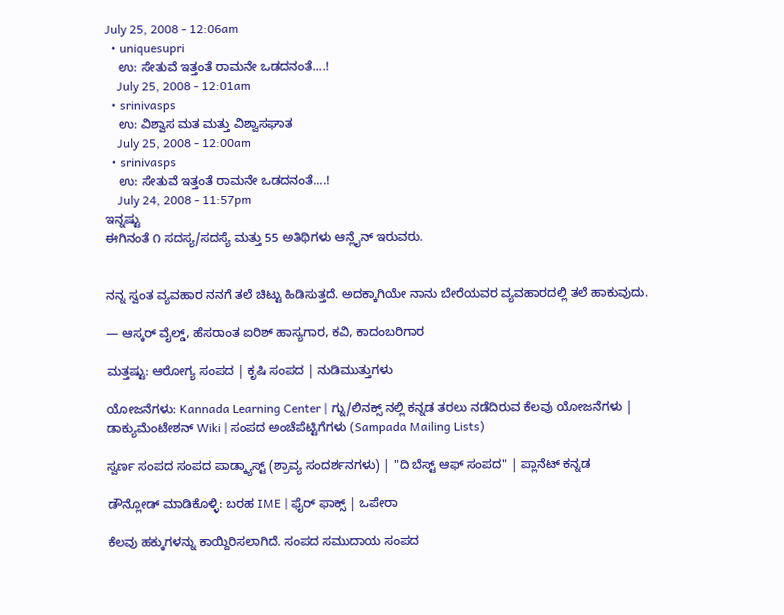July 25, 2008 - 12:06am
  • uniquesupri
    ಉ: ಸೇತುವೆ ಇತ್ತಂತೆ ರಾಮನೇ ಒಡದನಂತೆ....!
    July 25, 2008 - 12:01am
  • srinivasps
    ಉ: ವಿಶ್ವಾಸ ಮತ ಮತ್ತು ವಿಶ್ವಾಸಘಾತ
    July 25, 2008 - 12:00am
  • srinivasps
    ಉ: ಸೇತುವೆ ಇತ್ತಂತೆ ರಾಮನೇ ಒಡದನಂತೆ....!
    July 24, 2008 - 11:57pm
ಇನ್ನಷ್ಟು
ಈಗಿನಂತೆ ೧ ಸದಸ್ಯ/ಸದಸ್ಯೆ ಮತ್ತು 55 ಅತಿಥಿಗಳು ಆನ್ಲೈನ್ ಇರುವರು.


ನನ್ನ ಸ್ವಂತ ವ್ಯವಹಾರ ನನಗೆ ತಲೆ ಚಿಟ್ಟು ಹಿಡಿಸುತ್ತದೆ. ಅದಕ್ಕಾಗಿಯೇ ನಾನು ಬೇರೆಯವರ ವ್ಯವಹಾರದಲ್ಲಿ ತಲೆ ಹಾಕುವುದು.

— ಆಸ್ಕರ್ ವೈಲ್ಡ್, ಹೆಸರಾಂತ ಐರಿಶ್ ಹಾಸ್ಯಗಾರ, ಕವಿ, ಕಾದಂಬರಿಗಾರ

ಮತ್ತಷ್ಟು: ಆರೋಗ್ಯ ಸಂಪದ | ಕೃಷಿ ಸಂಪದ | ನುಡಿಮುತ್ತುಗಳು

ಯೋಜನೆಗಳು: Kannada Learning Center | ಗ್ನು/ಲಿನಕ್ಸ್ ನಲ್ಲಿ ಕನ್ನಡ ತರಲು ನಡೆದಿರುವ ಕೆಲವು ಯೋಜನೆಗಳು | ಡಾಕ್ಯುಮೆಂಟೇಶನ್ Wiki | ಸಂಪದ ಅಂಚೆಪೆಟ್ಟಿಗೆಗಳು (Sampada Mailing Lists)

ಸ್ವರ್ಣ ಸಂಪದ ಸಂಪದ ಪಾಡ್ಕ್ಯಾಸ್ಟ್ (ಶ್ರಾವ್ಯ ಸಂದರ್ಶನಗಳು) | "ದಿ ಬೆಸ್ಟ್ ಆಫ್ ಸಂಪದ" | ಪ್ಲಾನೆಟ್ ಕನ್ನಡ

ಡೌನ್ಲೋಡ್ ಮಾಡಿಕೊಳ್ಳಿ: ಬರಹ IME | ಫೈರ್ ಫಾಕ್ಸ್ | ಒಪೇರಾ

ಕೆಲವು ಹಕ್ಕುಗಳನ್ನು ಕಾಯ್ದಿರಿಸಲಾಗಿದೆ. ಸಂಪದ ಸಮುದಾಯ ಸಂಪದ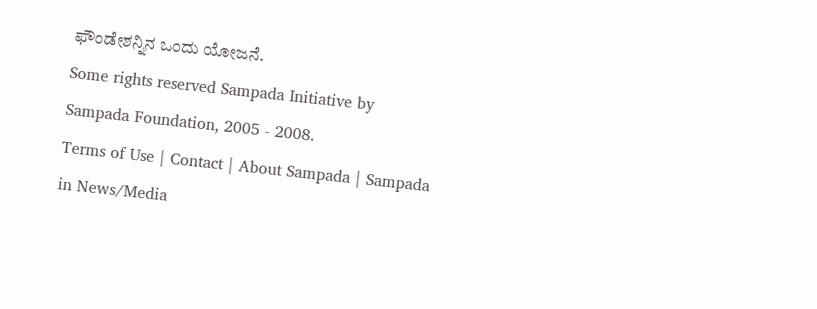ಫೌಂಡೇಶನ್ನಿನ ಒಂದು ಯೋಜನೆ.
Some rights reserved Sampada Initiative by Sampada Foundation, 2005 - 2008.
Terms of Use | Contact | About Sampada | Sampada in News/Media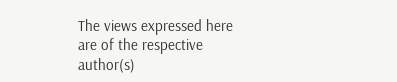The views expressed here are of the respective author(s)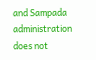and Sampada administration does not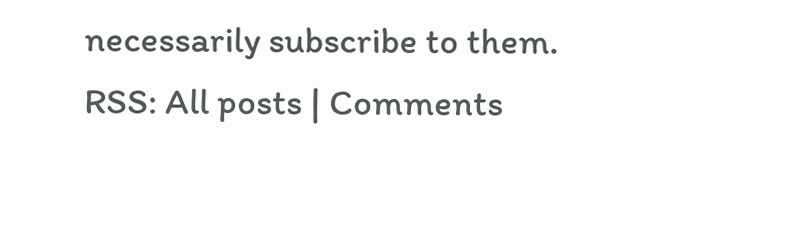necessarily subscribe to them.
RSS: All posts | Comments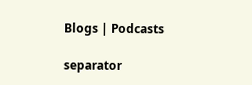Blogs | Podcasts

separator